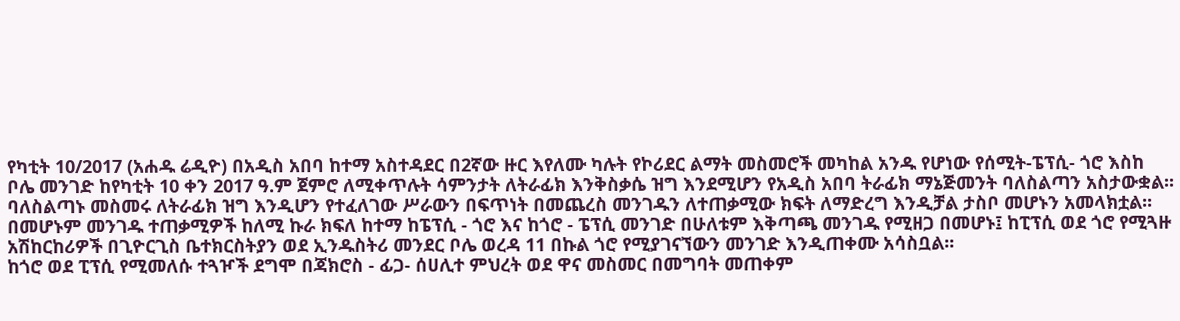የካቲት 10/2017 (አሐዱ ሬዲዮ) በአዲስ አበባ ከተማ አስተዳደር በ2ኛው ዙር እየለሙ ካሉት የኮሪደር ልማት መስመሮች መካከል አንዱ የሆነው የሰሚት-ፔፕሲ- ጎሮ እስከ ቦሌ መንገድ ከየካቲት 10 ቀን 2017 ዓ.ም ጀምሮ ለሚቀጥሉት ሳምንታት ለትራፊክ እንቅስቃሴ ዝግ እንደሚሆን የአዲስ አበባ ትራፊክ ማኔጅመንት ባለስልጣን አስታውቋል፡፡
ባለስልጣኑ መስመሩ ለትራፊክ ዝግ እንዲሆን የተፈለገው ሥራውን በፍጥነት በመጨረስ መንገዱን ለተጠቃሚው ክፍት ለማድረግ እንዲቻል ታስቦ መሆኑን አመላክቷል፡፡
በመሆኑም መንገዱ ተጠቃሚዎች ከለሚ ኩራ ክፍለ ከተማ ከፔፕሲ - ጎሮ እና ከጎሮ - ፔፕሲ መንገድ በሁለቱም እቅጣጫ መንገዱ የሚዘጋ በመሆኑ፤ ከፒፕሲ ወደ ጎሮ የሚጓዙ አሽከርከሪዎች በጊዮርጊስ ቤተክርስትያን ወደ ኢንዱስትሪ መንደር ቦሌ ወረዳ 11 በኩል ጎሮ የሚያገናኘውን መንገድ እንዲጠቀሙ አሳስቧል፡፡
ከጎሮ ወደ ፒፕሲ የሚመለሱ ተጓዦች ደግሞ በጃክሮስ - ፊጋ- ሰሀሊተ ምህረት ወደ ዋና መስመር በመግባት መጠቀም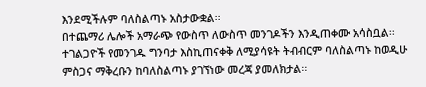እንደሚችሉም ባለስልጣኑ አስታውቋል፡፡
በተጨማሪ ሌሎች አማራጭ የውስጥ ለውስጥ መንገዶችን እንዲጠቀሙ አሳስቧል፡፡
ተገልጋዮች የመንገዱ ግንባታ እስኪጠናቀቅ ለሚያሳዩት ትብብርም ባለስልጣኑ ከወዲሁ ምስጋና ማቅረቡን ከባለስልጣኑ ያገኘነው መረጃ ያመለክታል፡፡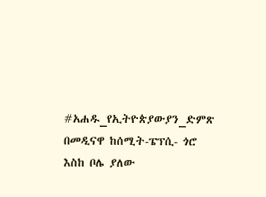#አሐዱ_የኢትዮጵያውያን_ድምጽ
በመዲናዋ ከሰሚት-ፔፕሲ- ጎሮ እስከ ቦሌ ያለው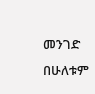መንገድ በሁለቱም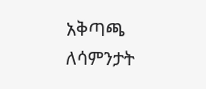አቅጣጫ ለሳምንታት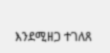እንደሚዘጋ ተገለጸ